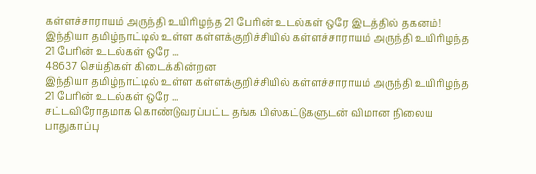கள்ளச்சாராயம் அருந்தி உயிரிழந்த 21 பேரின் உடல்கள் ஒரே இடத்தில் தகனம்!
இந்தியா தமிழ்நாட்டில் உள்ள கள்ளக்குறிச்சியில் கள்ளச்சாராயம் அருந்தி உயிரிழந்த 21 பேரின் உடல்கள் ஒரே ...
48637 செய்திகள் கிடைக்கின்றன
இந்தியா தமிழ்நாட்டில் உள்ள கள்ளக்குறிச்சியில் கள்ளச்சாராயம் அருந்தி உயிரிழந்த 21 பேரின் உடல்கள் ஒரே ...
சட்டவிரோதமாக கொண்டுவரப்பட்ட தங்க பிஸ்கட்டுகளுடன் விமான நிலைய பாதுகாப்பு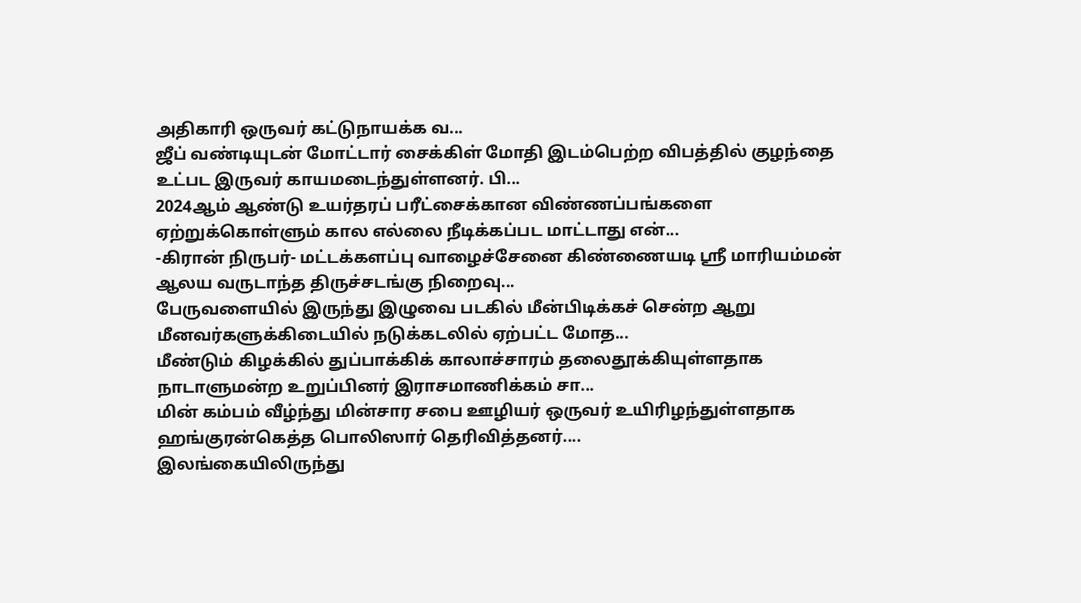அதிகாரி ஒருவர் கட்டுநாயக்க வ...
ஜீப் வண்டியுடன் மோட்டார் சைக்கிள் மோதி இடம்பெற்ற விபத்தில் குழந்தை உட்பட இருவர் காயமடைந்துள்ளனர். பி...
2024ஆம் ஆண்டு உயர்தரப் பரீட்சைக்கான விண்ணப்பங்களை ஏற்றுக்கொள்ளும் கால எல்லை நீடிக்கப்பட மாட்டாது என்...
-கிரான் நிருபர்- மட்டக்களப்பு வாழைச்சேனை கிண்ணையடி ஸ்ரீ மாரியம்மன் ஆலய வருடாந்த திருச்சடங்கு நிறைவு...
பேருவளையில் இருந்து இழுவை படகில் மீன்பிடிக்கச் சென்ற ஆறு மீனவர்களுக்கிடையில் நடுக்கடலில் ஏற்பட்ட மோத...
மீண்டும் கிழக்கில் துப்பாக்கிக் காலாச்சாரம் தலைதூக்கியுள்ளதாக நாடாளுமன்ற உறுப்பினர் இராசமாணிக்கம் சா...
மின் கம்பம் வீழ்ந்து மின்சார சபை ஊழியர் ஒருவர் உயிரிழந்துள்ளதாக ஹங்குரன்கெத்த பொலிஸார் தெரிவித்தனர்....
இலங்கையிலிருந்து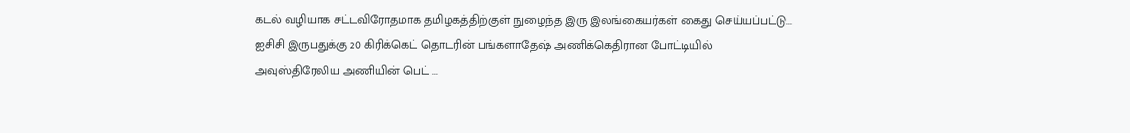கடல் வழியாக சட்டவிரோதமாக தமிழகத்திற்குள் நுழைந்த இரு இலங்கையர்கள் கைது செய்யப்பட்டு...
ஐசிசி இருபதுக்கு 20 கிரிக்கெட் தொடரின் பங்களாதேஷ் அணிக்கெதிரான போட்டியில் அவுஸ்திரேலிய அணியின் பெட் ...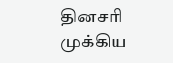தினசரி முக்கிய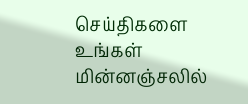செய்திகளை உங்கள் மின்னஞ்சலில்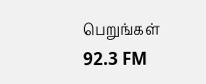பெறுங்கள்
92.3 FM